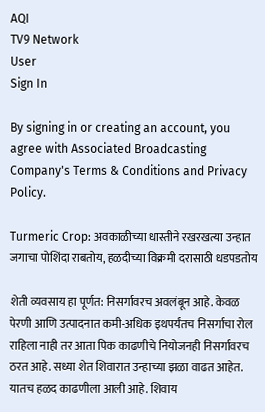AQI
TV9 Network
User
Sign In

By signing in or creating an account, you agree with Associated Broadcasting Company's Terms & Conditions and Privacy Policy.

Turmeric Crop: अवकाळीच्या धास्तीने रखरखत्या उन्हात जगाचा पोशिंदा राबतोय, हळदीच्या विक्रमी दरासाठी धडपडतोय

शेती व्यवसाय हा पूर्णत: निसर्गावरच अवलंबून आहे. केवळ पेरणी आणि उत्पादनात कमी-अधिक इथपर्यंतच निसर्गाचा रोल राहिला नाही तर आता पिक काढणीचे नियोजनही निसर्गावरच ठरत आहे. सध्या शेत शिवारात उन्हाच्या झळा वाढत आहेत. यातच हळद काढणीला आली आहे. शिवाय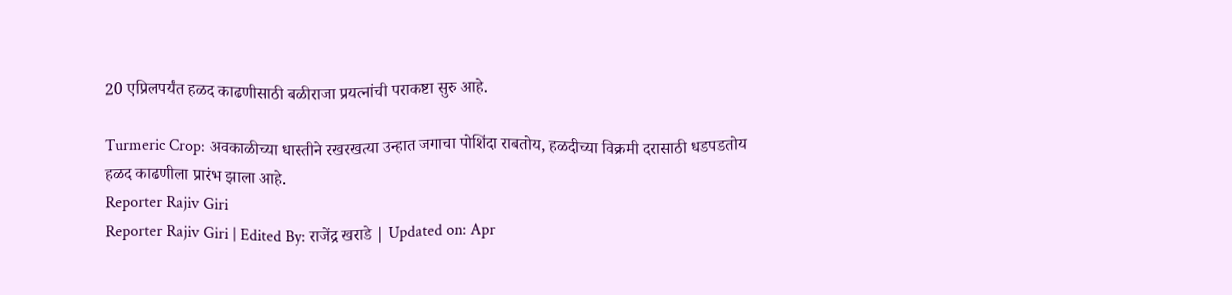20 एप्रिलपर्यंत हळद काढणीसाठी बळीराजा प्रयत्नांची पराकष्टा सुरु आहे.

Turmeric Crop: अवकाळीच्या धास्तीने रखरखत्या उन्हात जगाचा पोशिंदा राबतोय, हळदीच्या विक्रमी दरासाठी धडपडतोय
हळद काढणीला प्रारंभ झाला आहे.
Reporter Rajiv Giri
Reporter Rajiv Giri | Edited By: राजेंद्र खराडे | Updated on: Apr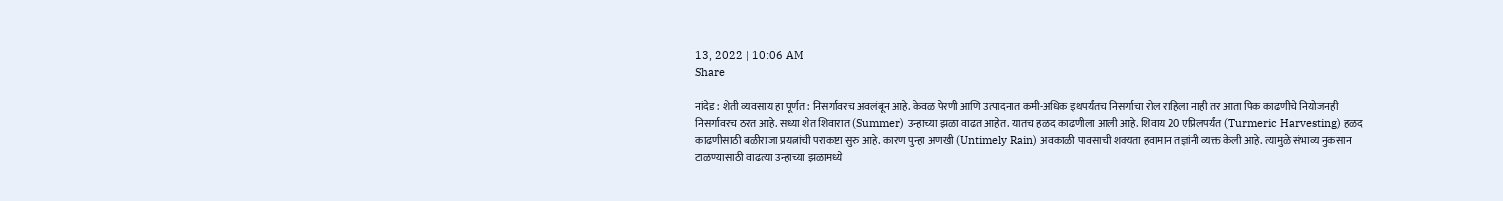13, 2022 | 10:06 AM
Share

नांदेड : शेती व्यवसाय हा पूर्णत: निसर्गावरच अवलंबून आहे. केवळ पेरणी आणि उत्पादनात कमी-अधिक इथपर्यंतच निसर्गाचा रोल राहिला नाही तर आता पिक काढणीचे नियोजनही निसर्गावरच ठरत आहे. सध्या शेत शिवारात (Summer) उन्हाच्या झळा वाढत आहेत. यातच हळद काढणीला आली आहे. शिवाय 20 एप्रिलपर्यंत (Turmeric Harvesting) हळद काढणीसाठी बळीराजा प्रयत्नांची पराकष्टा सुरु आहे. कारण पुन्हा अणखी (Untimely Rain) अवकाळी पावसाची शक्यता हवामान तज्ञांनी व्यक्त केली आहे. त्यामुळे संभाव्य नुकसान टाळण्यासाठी वाढत्या उन्हाच्या झळामध्ये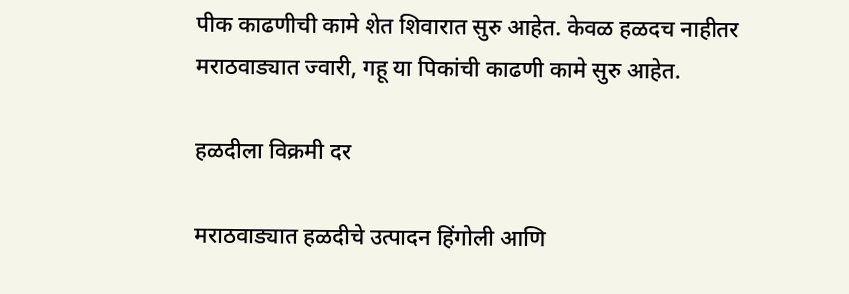पीक काढणीची कामे शेत शिवारात सुरु आहेत. केवळ हळदच नाहीतर मराठवाड्यात ज्वारी, गहू या पिकांची काढणी कामे सुरु आहेत.

हळदीला विक्रमी दर

मराठवाड्यात हळदीचे उत्पादन हिंगोली आणि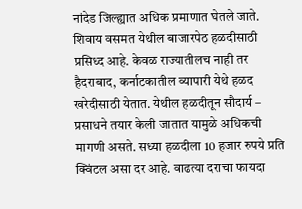नांदेड जिल्ह्यात अधिक प्रमाणात घेतले जाते. शिवाय वसमत येथील बाजारपेठ हळदीसाठी प्रसिध्द आहे. केवळ राज्यातीलच नाही तर हैदराबाद, कर्नाटकातील व्यापारी येथे हळद खरेदीसाठी येतात. येथील हळदीतून सौदार्य – प्रसाधने तयार केली जातात यामुळे अधिकची मागणी असते. सध्या हळदीला 10 हजार रुपये प्रति क्विंटल असा दर आहे. वाढत्या दराचा फायदा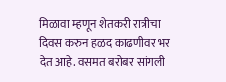मिळावा म्हणून शेतकरी रात्रीचा दिवस करुन हळद काढणीवर भर देत आहे. वसमत बरोबर सांगली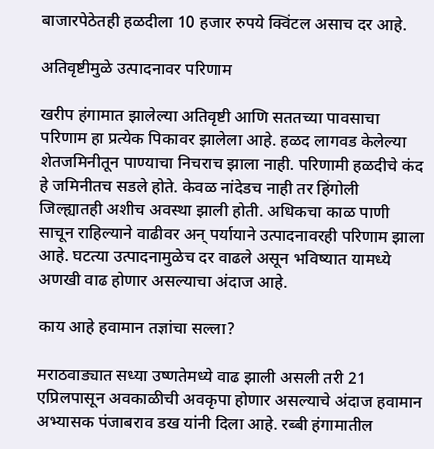बाजारपेठेतही हळदीला 10 हजार रुपये क्विंटल असाच दर आहे.

अतिवृष्टीमुळे उत्पादनावर परिणाम

खरीप हंगामात झालेल्या अतिवृष्टी आणि सततच्या पावसाचा परिणाम हा प्रत्येक पिकावर झालेला आहे. हळद लागवड केलेल्या शेतजमिनीतून पाण्याचा निचराच झाला नाही. परिणामी हळदीचे कंद हे जमिनीतच सडले होते. केवळ नांदेडच नाही तर हिंगोली जिल्ह्यातही अशीच अवस्था झाली होती. अधिकचा काळ पाणी साचून राहिल्याने वाढीवर अन् पर्यायाने उत्पादनावरही परिणाम झाला आहे. घटत्या उत्पादनामुळेच दर वाढले असून भविष्यात यामध्ये अणखी वाढ होणार असल्याचा अंदाज आहे.

काय आहे हवामान तज्ञांचा सल्ला?

मराठवाड्यात सध्या उष्णतेमध्ये वाढ झाली असली तरी 21 एप्रिलपासून अवकाळीची अवकृपा होणार असल्याचे अंदाज हवामान अभ्यासक पंजाबराव डख यांनी दिला आहे. रब्बी हंगामातील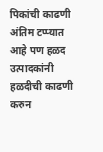पिकांची काढणी अंतिम टप्प्यात आहे पण हळद उत्पादकांनी हळदीची काढणी करुन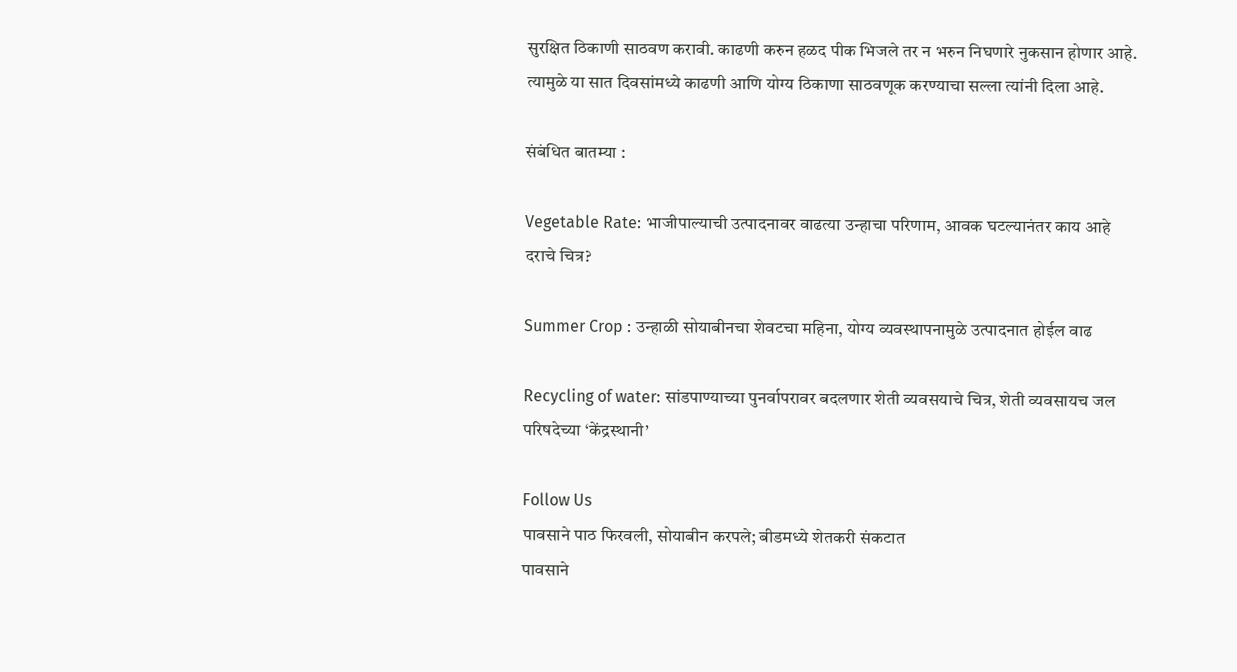सुरक्षित ठिकाणी साठवण करावी. काढणी करुन हळद पीक भिजले तर न भरुन निघणारे नुकसान होणार आहे. त्यामुळे या सात दिवसांमध्ये काढणी आणि योग्य ठिकाणा साठवणूक करण्याचा सल्ला त्यांनी दिला आहे.

संबंधित बातम्या :

Vegetable Rate: भाजीपाल्याची उत्पादनावर वाढत्या उन्हाचा परिणाम, आवक घटल्यानंतर काय आहे दराचे चित्र?

Summer Crop : उन्हाळी सोयाबीनचा शेवटचा महिना, योग्य व्यवस्थापनामुळे उत्पादनात होईल वाढ

Recycling of water: सांडपाण्याच्या पुनर्वापरावर बदलणार शेती व्यवसयाचे चित्र, शेती व्यवसायच जल परिषदेच्या ‘केंद्रस्थानी’

Follow Us
पावसाने पाठ फिरवली, सोयाबीन करपले; बीडमध्ये शेतकरी संकटात
पावसाने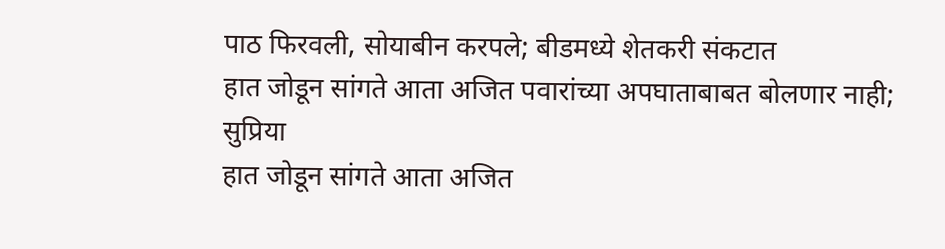पाठ फिरवली, सोयाबीन करपले; बीडमध्ये शेतकरी संकटात
हात जोडून सांगते आता अजित पवारांच्या अपघाताबाबत बोलणार नाही; सुप्रिया
हात जोडून सांगते आता अजित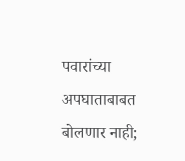पवारांच्या अपघाताबाबत बोलणार नाही;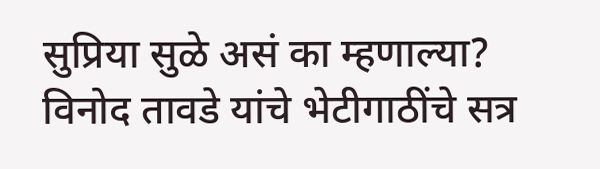सुप्रिया सुळे असं का म्हणाल्या?
विनोद तावडे यांचे भेटीगाठींचे सत्र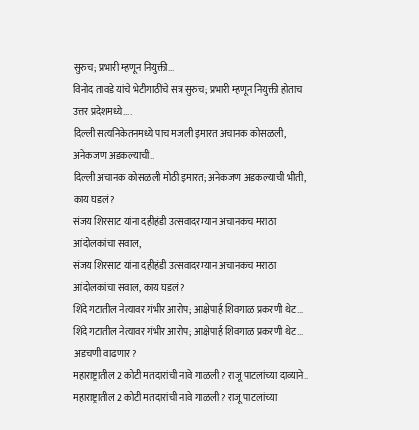सुरुच; प्रभारी म्हणून नियुक्ती...
विनोद तावडे यांचे भेटीगाठींचे सत्र सुरुच; प्रभारी म्हणून नियुक्ती होताच उत्तर प्रदेशमध्ये....
दिल्ली सत्यनिकेतनमध्ये पाच मजली इमारत अचानक कोसळली, अनेकजण अडकल्याची..
दिल्ली अचानक कोसळली मोठी इमारत; अनेकजण अडकल्याची भीती, काय घडलं?
संजय शिरसाट यांना दहीहंडी उत्सवादरम्यान अचानकच मराठा आंदोलकांचा सवाल,
संजय शिरसाट यांना दहीहंडी उत्सवादरम्यान अचानकच मराठा आंदोलकांचा सवाल, काय घडलं?
शिंदे गटातील नेत्यावर गंभीर आरोप; आक्षेपार्ह शिवगाळ प्रकरणी थेट...
शिंदे गटातील नेत्यावर गंभीर आरोप; आक्षेपार्ह शिवगाळ प्रकरणी थेट... अडचणी वाढणार?
महाराष्ट्रातील 2 कोटी मतदारांची नावे गाळली? राजू पाटलांच्या दाव्याने..
महाराष्ट्रातील 2 कोटी मतदारांची नावे गाळली? राजू पाटलांच्या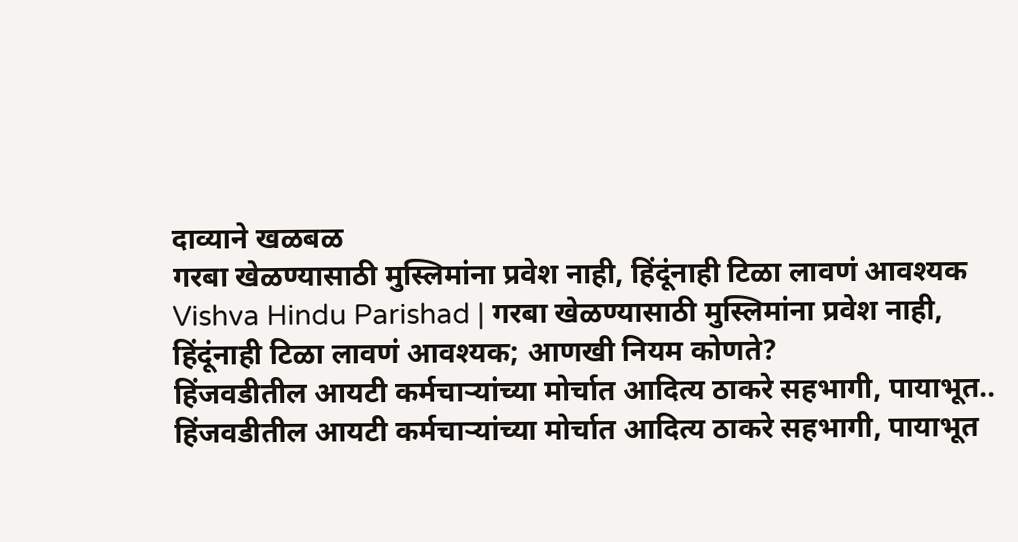दाव्याने खळबळ
गरबा खेळण्यासाठी मुस्लिमांना प्रवेश नाही, हिंदूंनाही टिळा लावणं आवश्यक
Vishva Hindu Parishad | गरबा खेळण्यासाठी मुस्लिमांना प्रवेश नाही, हिंदूंनाही टिळा लावणं आवश्यक; आणखी नियम कोणते?
हिंजवडीतील आयटी कर्मचाऱ्यांच्या मोर्चात आदित्य ठाकरे सहभागी, पायाभूत..
हिंजवडीतील आयटी कर्मचाऱ्यांच्या मोर्चात आदित्य ठाकरे सहभागी, पायाभूत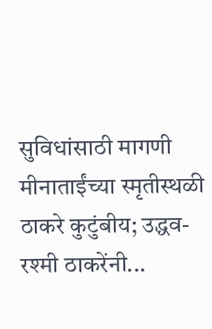सुविधांसाठी मागणी
मीनाताईंच्या स्मृतीस्थळी ठाकरे कुटुंबीय; उद्धव-रश्मी ठाकरेंनी...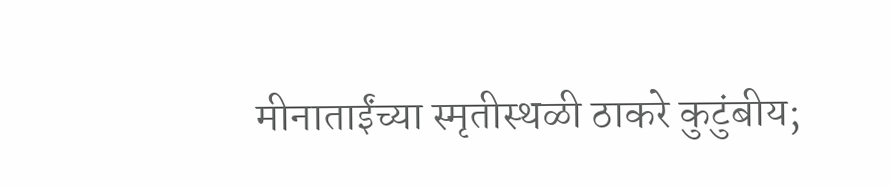मीनाताईंच्या स्मृतीस्थळी ठाकरे कुटुंबीय;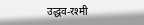उद्धव-रश्मी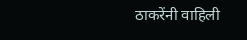ठाकरेंनी वाहिली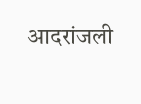आदरांजली